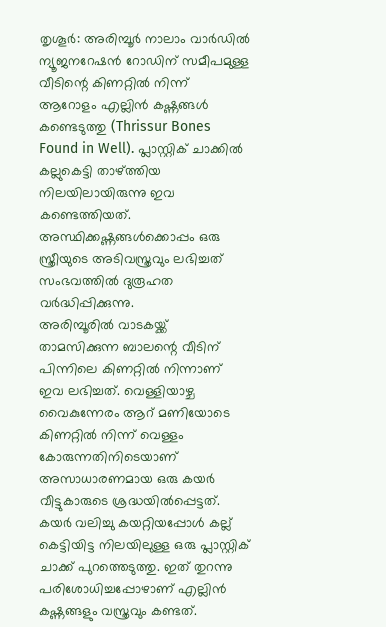തൃശൂർ: അരിമ്പൂർ നാലാം വാർഡിൽ ന്യൂജനറേഷൻ റോഡിന് സമീപമുള്ള വീടിന്റെ കിണറ്റിൽ നിന്ന് ആറോളം എല്ലിൻ കഷ്ണങ്ങൾ കണ്ടെടുത്തു (Thrissur Bones Found in Well). പ്ലാസ്റ്റിക് ചാക്കിൽ കല്ലുകെട്ടി താഴ്ത്തിയ നിലയിലായിരുന്നു ഇവ കണ്ടെത്തിയത്. അസ്ഥിക്കഷ്ണങ്ങൾക്കൊപ്പം ഒരു സ്ത്രീയുടെ അടിവസ്ത്രവും ലഭിച്ചത് സംഭവത്തിൽ ദുരൂഹത വർദ്ധിപ്പിക്കുന്നു.
അരിമ്പൂരിൽ വാടകയ്ക്ക് താമസിക്കുന്ന ബാലന്റെ വീടിന് പിന്നിലെ കിണറ്റിൽ നിന്നാണ് ഇവ ലഭിച്ചത്. വെള്ളിയാഴ്ച വൈകുന്നേരം ആറ് മണിയോടെ കിണറ്റിൽ നിന്ന് വെള്ളം കോരുന്നതിനിടെയാണ് അസാധാരണമായ ഒരു കയർ വീട്ടുകാരുടെ ശ്രദ്ധയിൽപ്പെട്ടത്. കയർ വലിച്ചു കയറ്റിയപ്പോൾ കല്ല് കെട്ടിയിട്ട നിലയിലുള്ള ഒരു പ്ലാസ്റ്റിക് ചാക്ക് പുറത്തെടുത്തു. ഇത് തുറന്നു പരിശോധിച്ചപ്പോഴാണ് എല്ലിൻ കഷ്ണങ്ങളും വസ്ത്രവും കണ്ടത്.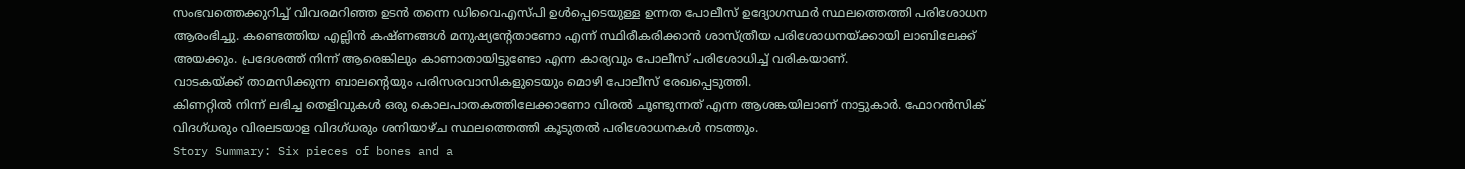സംഭവത്തെക്കുറിച്ച് വിവരമറിഞ്ഞ ഉടൻ തന്നെ ഡിവൈഎസ്പി ഉൾപ്പെടെയുള്ള ഉന്നത പോലീസ് ഉദ്യോഗസ്ഥർ സ്ഥലത്തെത്തി പരിശോധന ആരംഭിച്ചു. കണ്ടെത്തിയ എല്ലിൻ കഷ്ണങ്ങൾ മനുഷ്യന്റേതാണോ എന്ന് സ്ഥിരീകരിക്കാൻ ശാസ്ത്രീയ പരിശോധനയ്ക്കായി ലാബിലേക്ക് അയക്കും. പ്രദേശത്ത് നിന്ന് ആരെങ്കിലും കാണാതായിട്ടുണ്ടോ എന്ന കാര്യവും പോലീസ് പരിശോധിച്ച് വരികയാണ്.
വാടകയ്ക്ക് താമസിക്കുന്ന ബാലന്റെയും പരിസരവാസികളുടെയും മൊഴി പോലീസ് രേഖപ്പെടുത്തി.
കിണറ്റിൽ നിന്ന് ലഭിച്ച തെളിവുകൾ ഒരു കൊലപാതകത്തിലേക്കാണോ വിരൽ ചൂണ്ടുന്നത് എന്ന ആശങ്കയിലാണ് നാട്ടുകാർ. ഫോറൻസിക് വിദഗ്ധരും വിരലടയാള വിദഗ്ധരും ശനിയാഴ്ച സ്ഥലത്തെത്തി കൂടുതൽ പരിശോധനകൾ നടത്തും.
Story Summary: Six pieces of bones and a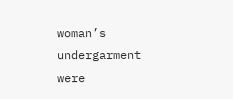woman’s undergarment were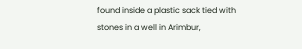found inside a plastic sack tied with stones in a well in Arimbur,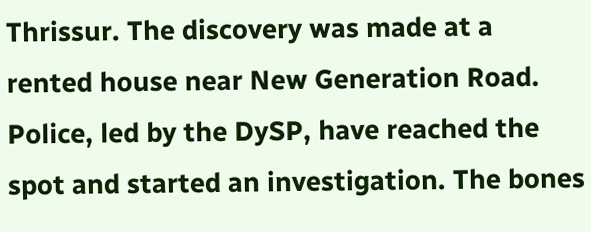Thrissur. The discovery was made at a rented house near New Generation Road. Police, led by the DySP, have reached the spot and started an investigation. The bones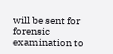will be sent for forensic examination to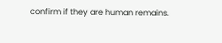confirm if they are human remains.